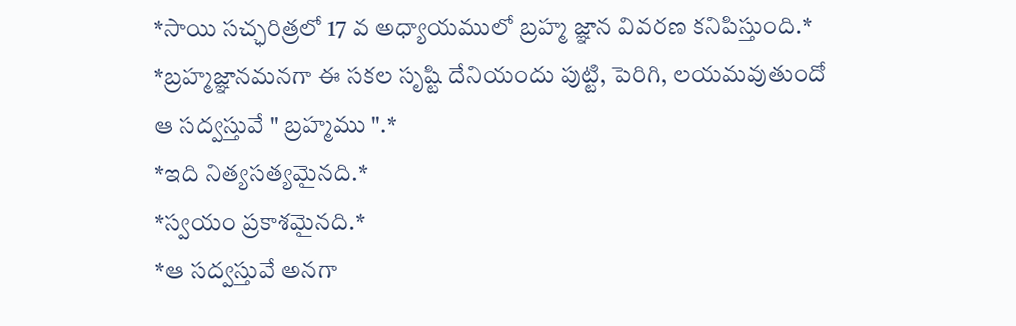*సాయి సచ్ఛరిత్రలో 17 వ అధ్యాయములో బ్రహ్మ జ్ఞాన వివరణ కనిపిస్తుంది.*
*బ్రహ్మజ్ఞానమనగా ఈ సకల సృష్టి దేనియందు పుట్టి, పెరిగి, లయమవుతుందో ఆ సద్వస్తువే " బ్రహ్మము ".*
*ఇది నిత్యసత్యమైనది.*
*స్వయం ప్రకాశమైనది.*
*ఆ సద్వస్తువే అనగా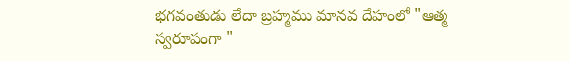భగవంతుడు లేదా బ్రహ్మము మానవ దేహంలో "ఆత్మ స్వరూపంగా "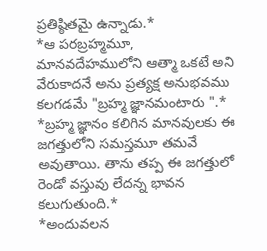ప్రతిష్ఠితమై ఉన్నాడు.*
*ఆ పరబ్రహ్మమూ, మానవదేహములోని ఆత్మా ఒకటే అని వేరుకాదనే అను ప్రత్యక్ష అనుభవము కలగడమే "బ్రహ్మ జ్ఞానమంటారు ".*
*బ్రహ్మ జ్ఞానం కలిగిన మానవులకు ఈ జగత్తులోని సమస్తమూ తమవే అవుతాయి. తాను తప్ప ఈ జగత్తులో రెండో వస్తువు లేదన్న భావన కలుగుతుంది.*
*అందువలన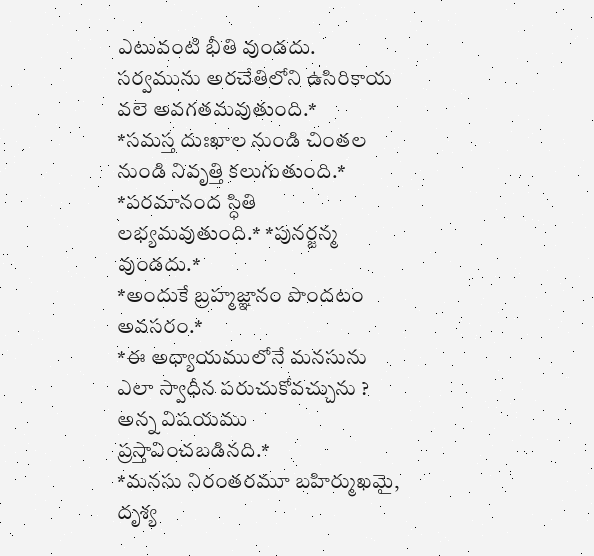ఎటువంటి భీతి వుండదు. సర్వమును అరచేతిలోని ఉసిరికాయ వలె అవగతమవుతుంది.*
*సమస్త దుఃఖాల నుండి చింతల నుండి నివృత్తి కలుగుతుంది.*
*పరమానంద స్ధితి లభ్యమవుతుంది.* *పునర్జన్మ వుండదు.*
*అందుకే బ్రహ్మజ్ఞానం పొందటం అవసరం.*
*ఈ అధ్యాయములోనే మనసును ఎలా స్వాధీన పరుచుకోవచ్చును ? అన్న విషయము ప్రస్తావించబడినది.*
*మనసు నిరంతరమూ బహిర్ముఖమై, దృశ్య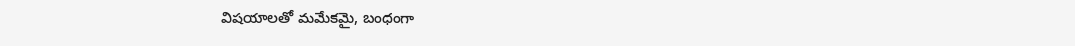విషయాలతో మమేకమై, బంధంగా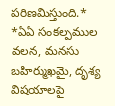పరిణమిస్తుంది.*
*ఏఏ సంకల్పముల వలన, మనసు బహిర్ముఖమై, దృశ్య విషయాలపై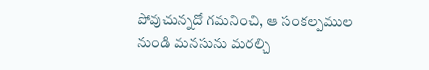పోవుచున్నదో గమనించి, ఆ సంకల్పముల నుండి మనసును మరల్చి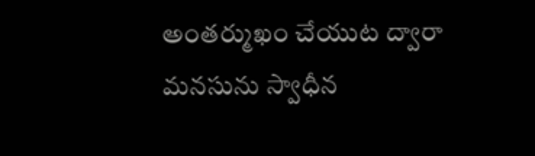అంతర్ముఖం చేయుట ద్వారా మనసును స్వాధీన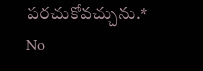పరచుకోవచ్చును.*
No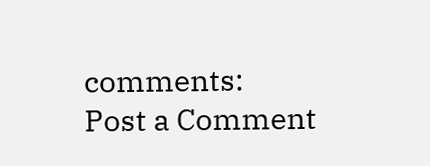comments:
Post a Comment